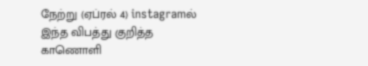நேற்று (ஏப்ரல் 4) instagramல் இந்த விபத்து குறித்த காணொளி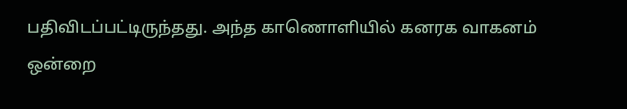பதிவிடப்பட்டிருந்தது. அந்த காணொளியில் கனரக வாகனம் ஒன்றை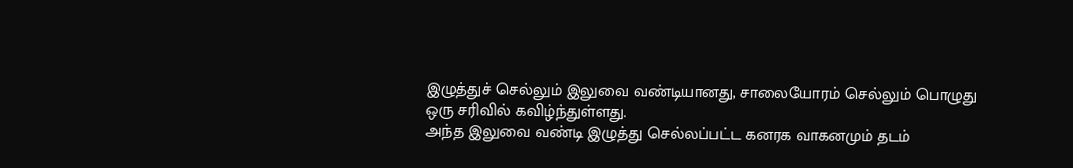இழுத்துச் செல்லும் இலுவை வண்டியானது, சாலையோரம் செல்லும் பொழுது ஒரு சரிவில் கவிழ்ந்துள்ளது.
அந்த இலுவை வண்டி இழுத்து செல்லப்பட்ட கனரக வாகனமும் தடம்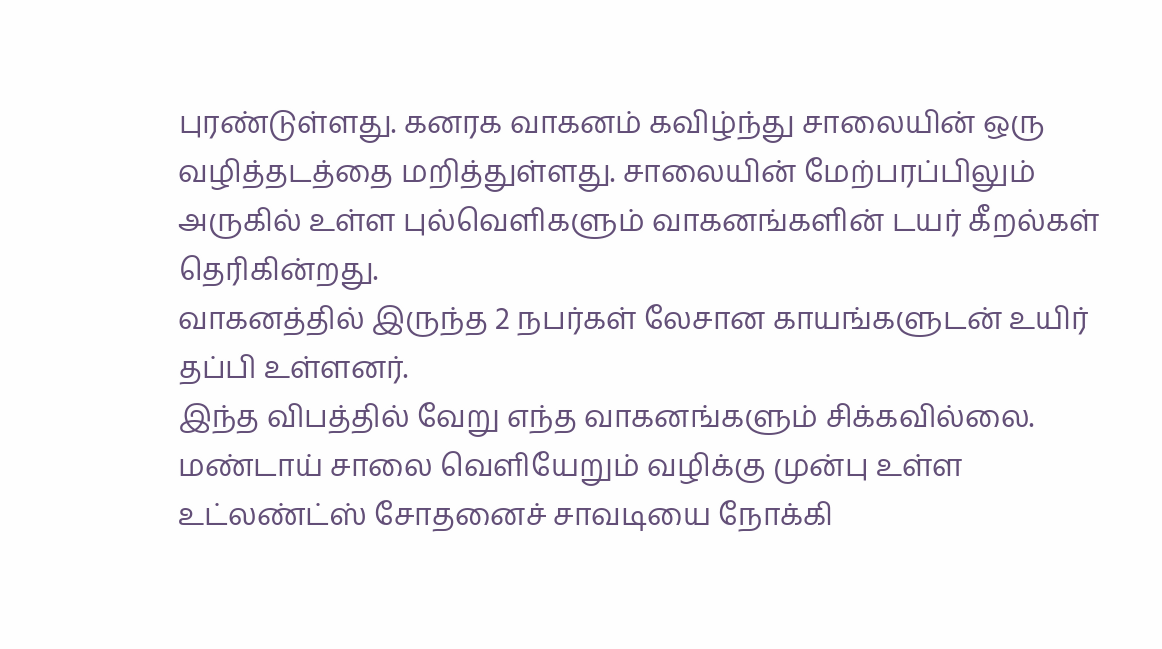புரண்டுள்ளது. கனரக வாகனம் கவிழ்ந்து சாலையின் ஒரு வழித்தடத்தை மறித்துள்ளது. சாலையின் மேற்பரப்பிலும் அருகில் உள்ள புல்வெளிகளும் வாகனங்களின் டயர் கீறல்கள் தெரிகின்றது.
வாகனத்தில் இருந்த 2 நபர்கள் லேசான காயங்களுடன் உயிர் தப்பி உள்ளனர்.
இந்த விபத்தில் வேறு எந்த வாகனங்களும் சிக்கவில்லை.
மண்டாய் சாலை வெளியேறும் வழிக்கு முன்பு உள்ள உட்லண்ட்ஸ் சோதனைச் சாவடியை நோக்கி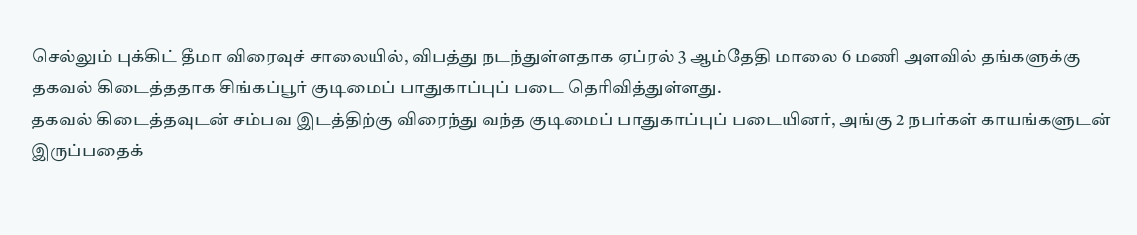செல்லும் புக்கிட் தீமா விரைவுச் சாலையில், விபத்து நடந்துள்ளதாக ஏப்ரல் 3 ஆம்தேதி மாலை 6 மணி அளவில் தங்களுக்கு தகவல் கிடைத்ததாக சிங்கப்பூர் குடிமைப் பாதுகாப்புப் படை தெரிவித்துள்ளது.
தகவல் கிடைத்தவுடன் சம்பவ இடத்திற்கு விரைந்து வந்த குடிமைப் பாதுகாப்புப் படையினர், அங்கு 2 நபர்கள் காயங்களுடன் இருப்பதைக்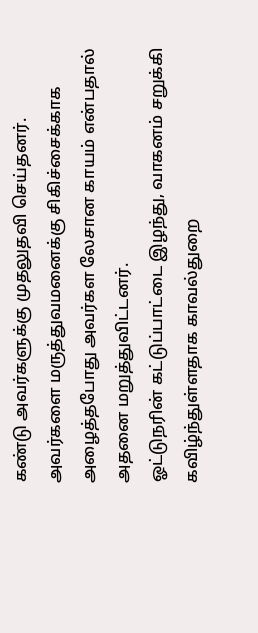கண்டு அவர்களுக்கு முதலுதவி செய்தனர். அவர்களை மருத்துவமனைக்கு சிகிச்சைக்காக அழைத்தபோது அவர்கள லேசான காயம் என்பதால் அதனை மறுத்துவிட்டனர்.
ஓட்டுநரின் கட்டுப்பாட்டை இழந்து, வாகனம் சறுக்கி கவிழ்ந்துள்ளதாக காவல்துறை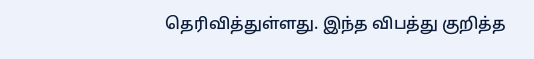தெரிவித்துள்ளது. இந்த விபத்து குறித்த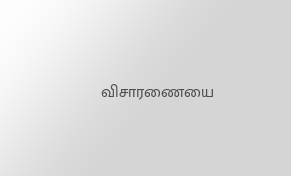விசாரணையை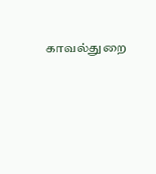காவல்துறை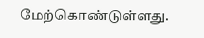மேற்கொண்டுள்ளது.